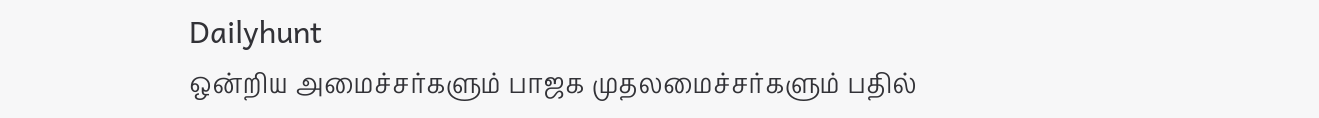Dailyhunt
ஒன்றிய அமைச்சர்களும் பாஜக முதலமைச்சர்களும் பதில்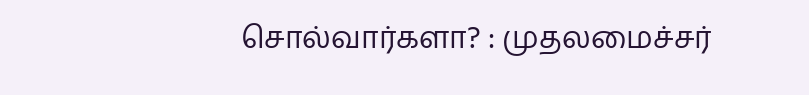சொல்வார்களா? : முதலமைச்சர்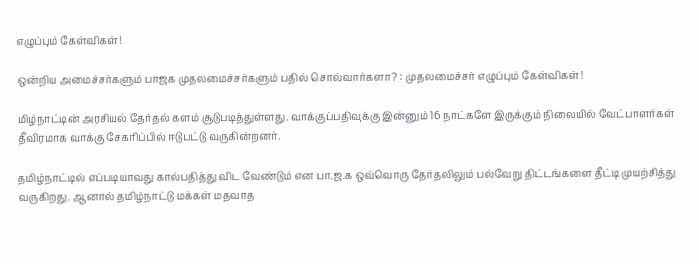எழுப்பும் கேள்விகள்!

ஒன்றிய அமைச்சர்களும் பாஜக முதலமைச்சர்களும் பதில் சொல்வார்களா? : முதலமைச்சர் எழுப்பும் கேள்விகள்!

மிழ்நாட்டின் அரசியல் தேர்தல் களம் சூடுபடித்துள்ளது. வாக்குப்பதிவுக்கு இன்னும் 16 நாட்களே இருக்கும் நிலையில் வேட்பாளர்கள் தீவிரமாக வாக்கு சேகரிப்பில் ஈடுபட்டு வருகின்றனர்.

தமிழ்நாட்டில் எப்படியாவது கால்பதித்து விட வேண்டும் என பா.ஜ.க ஒவ்வொரு தேர்தலிலும் பல்வேறு திட்டங்களை தீட்டி முயற்சித்து வருகிறது. ஆனால் தமிழ்நாட்டு மக்கள் மதவாத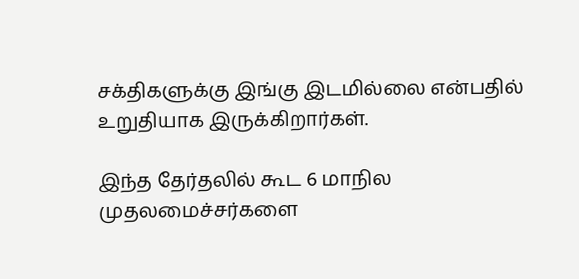சக்திகளுக்கு இங்கு இடமில்லை என்பதில் உறுதியாக இருக்கிறார்கள்.

இந்த தேர்தலில் கூட 6 மாநில முதலமைச்சர்களை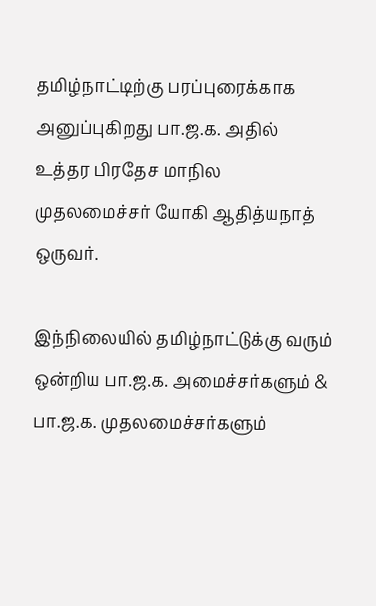தமிழ்நாட்டிற்கு பரப்புரைக்காக அனுப்புகிறது பா.ஜ.க. அதில் உத்தர பிரதேச மாநில முதலமைச்சர் யோகி ஆதித்யநாத் ஒருவர்.

இந்நிலையில் தமிழ்நாட்டுக்கு வரும் ஒன்றிய பா.ஜ.க. அமைச்சர்களும் & பா.ஜ.க. முதலமைச்சர்களும்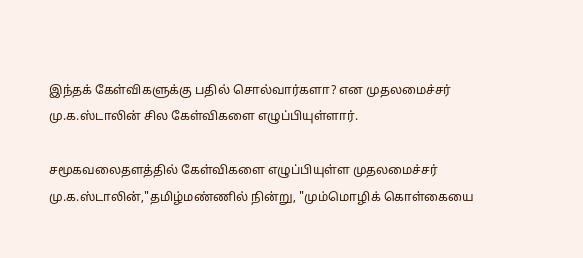இந்தக் கேள்விகளுக்கு பதில் சொல்வார்களா? என முதலமைச்சர் மு.க.ஸ்டாலின் சில கேள்விகளை எழுப்பியுள்ளார்.

சமூகவலைதளத்தில் கேள்விகளை எழுப்பியுள்ள முதலமைச்சர் மு.க.ஸ்டாலின்,"தமிழ்மண்ணில் நின்று, "மும்மொழிக் கொள்கையை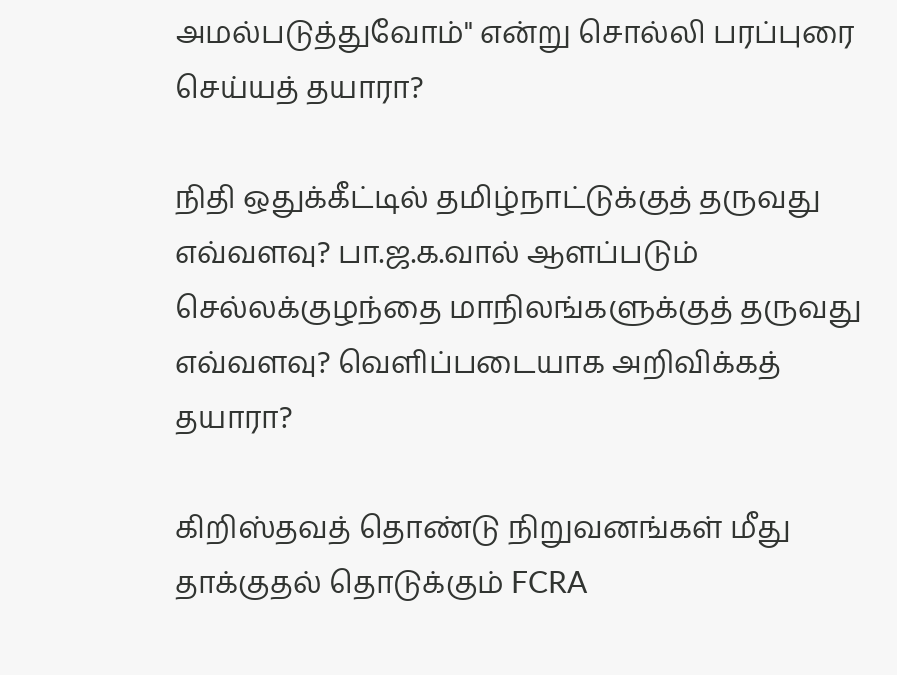அமல்படுத்துவோம்" என்று சொல்லி பரப்புரை செய்யத் தயாரா?

நிதி ஒதுக்கீட்டில் தமிழ்நாட்டுக்குத் தருவது எவ்வளவு? பா.ஜ.க.வால் ஆளப்படும் செல்லக்குழந்தை மாநிலங்களுக்குத் தருவது எவ்வளவு? வெளிப்படையாக அறிவிக்கத் தயாரா?

கிறிஸ்தவத் தொண்டு நிறுவனங்கள் மீது தாக்குதல் தொடுக்கும் FCRA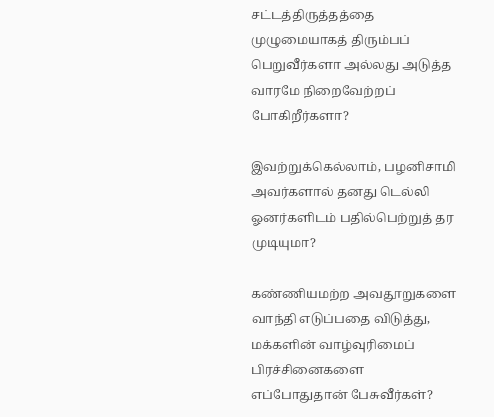சட்டத்திருத்தத்தை முழுமையாகத் திரும்பப் பெறுவீர்களா அல்லது அடுத்த வாரமே நிறைவேற்றப் போகிறீர்களா?

இவற்றுக்கெல்லாம், பழனிசாமி அவர்களால் தனது டெல்லி ஓனர்களிடம் பதில்பெற்றுத் தர முடியுமா?

கண்ணியமற்ற அவதூறுகளை வாந்தி எடுப்பதை விடுத்து, மக்களின் வாழ்வுரிமைப் பிரச்சினைகளை எப்போதுதான் பேசுவீர்கள்?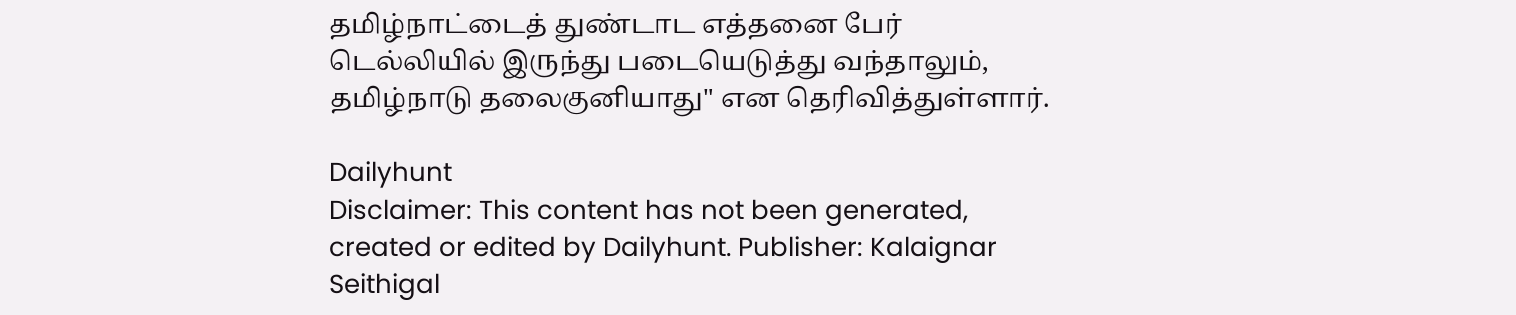தமிழ்நாட்டைத் துண்டாட எத்தனை பேர் டெல்லியில் இருந்து படையெடுத்து வந்தாலும், தமிழ்நாடு தலைகுனியாது" என தெரிவித்துள்ளார்.

Dailyhunt
Disclaimer: This content has not been generated, created or edited by Dailyhunt. Publisher: Kalaignar Seithigal